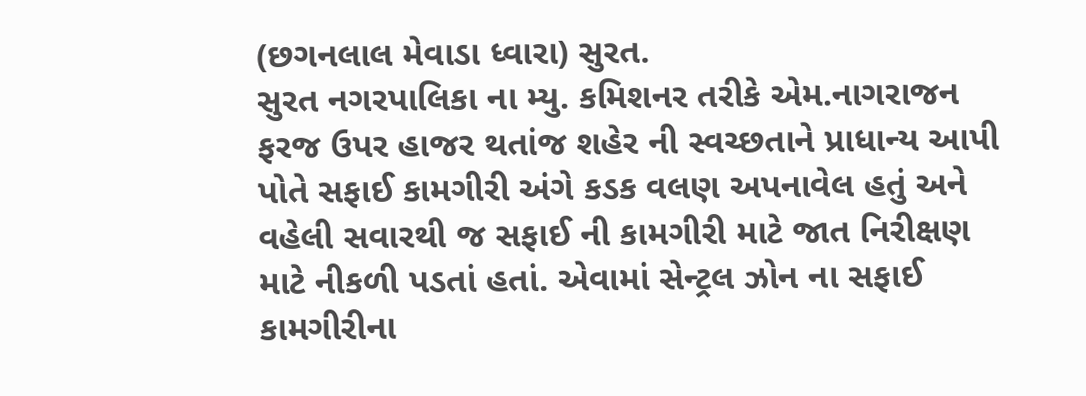(છગનલાલ મેવાડા ધ્વારા) સુરત.
સુરત નગરપાલિકા ના મ્યુ. કમિશનર તરીકે એમ.નાગરાજન ફરજ ઉપર હાજર થતાંજ શહેર ની સ્વચ્છતાને પ્રાધાન્ય આપી પોતે સફાઈ કામગીરી અંગે કડક વલણ અપનાવેલ હતું અને વહેલી સવારથી જ સફાઈ ની કામગીરી માટે જાત નિરીક્ષણ માટે નીકળી પડતાં હતાં. એવામાં સેન્ટ્રલ ઝોન ના સફાઈ કામગીરીના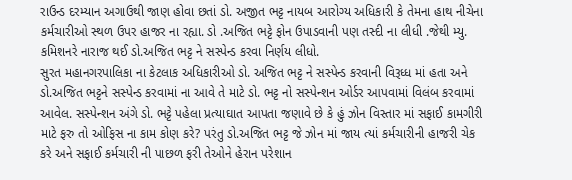રાઉન્ડ દરમ્યાન અગાઉથી જાણ હોવા છતાં ડો. અજીત ભટ્ટ નાયબ આરોગ્ય અધિકારી કે તેમના હાથ નીચેના કર્મચારીઓ સ્થળ ઉપર હાજર ના રહ્યા. ડો .અજિત ભટ્ટે ફોન ઉપાડવાની પણ તસ્દી ના લીધી .જેથી મ્યુ. કમિશનરે નારાજ થઈ ડો.અજિત ભટ્ટ ને સસ્પેન્ડ કરવા નિર્ણય લીધો.
સુરત મહાનગરપાલિકા ના કેટલાક અધિકારીઓ ડો. અજિત ભટ્ટ ને સસ્પેન્ડ કરવાની વિરૂધ્ધ માં હતા અને ડો.અજિત ભટ્ટને સસ્પેન્ડ કરવામાં ના આવે તે માટે ડો. ભટ્ટ નો સસ્પેન્શન ઓર્ડર આપવામાં વિલંબ કરવામાં આવેલ. સસ્પેન્શન અંગે ડો. ભટ્ટે પહેલા પ્રત્યાઘાત આપતા જણાવે છે કે હું ઝોન વિસ્તાર માં સફાઈ કામગીરી માટે ફરુ તો ઓફિસ ના કામ કોણ કરે? પરંતુ ડો.અજિત ભટ્ટ જે ઝોન માં જાય ત્યાં કર્મચારીની હાજરી ચેક કરે અને સફાઈ કર્મચારી ની પાછળ ફરી તેઓને હેરાન પરેશાન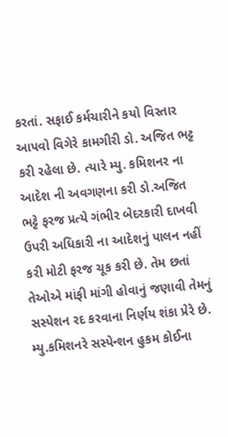કરતાં. સફાઈ કર્મચારીને કયો વિસ્તાર આપવો વિગેરે કામગીરી ડો. અજિત ભટ્ટ કરી રહેલા છે. ત્યારે મ્યુ. કમિશનર ના આદેશ ની અવગણના કરી ડો.અજિત ભટ્ટે ફરજ પ્રત્યે ગંભીર બેદરકારી દાખવી ઉપરી અધિકારી ના આદેશનું પાલન નહીં કરી મોટી ફરજ ચૂક કરી છે. તેમ છતાં તેઓએ માંફી માંગી હોવાનું જણાવી તેમનું સસ્પેશન રદ કરવાના નિર્ણય શંકા પ્રેરે છે. મ્યુ.કમિશનરે સસ્પેન્શન હુકમ કોઈના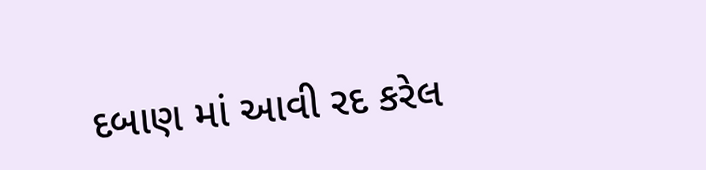દબાણ માં આવી રદ કરેલ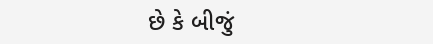છે કે બીજું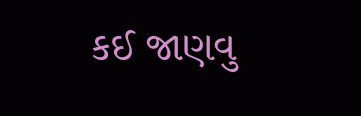કઈ જાણવુ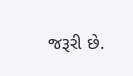જરૂરી છે.